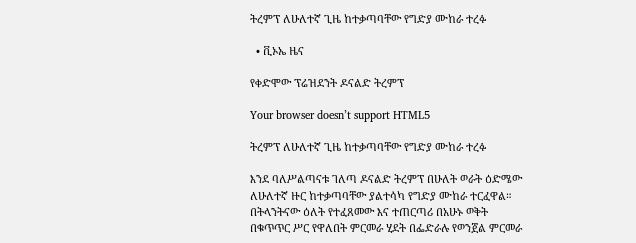ትረምፕ ለሁለተኛ ጊዜ ከተቃጣባቸው የግድያ ሙከራ ተረፉ

  • ቪኦኤ ዜና

የቀድሞው ፕሬዝደንት ዶናልድ ትረምፕ

Your browser doesn’t support HTML5

ትረምፕ ለሁለተኛ ጊዜ ከተቃጣባቸው የግድያ ሙከራ ተረፉ

እንደ ባለሥልጣናቱ ገለጣ ዶናልድ ትረምፕ በሁለት ወራት ዕድሜው ለሁለተኛ ዙር ከተቃጣባቸው ያልተሳካ የግድያ ሙከራ ተርፈዋል። በትላንትናው ዕለት የተፈጸመው እና ተጠርጣሪ በአሁኑ ወቅት በቁጥጥር ሥር የዋለበት ምርመራ ሂደት በፌድራሉ የወንጀል ምርመራ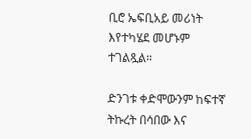ቢሮ ኤፍቢአይ መሪነት እየተካሄደ መሆኑም ተገልጿል።

ድንገቱ ቀድሞውንም ከፍተኛ ትኩረት በሳበው እና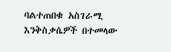ባልተጠበቁ አስገራሚ እንቅስቃሴዎች በተመላው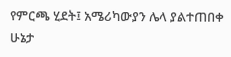የምርጫ ሂደት፤ አሜሪካውያን ሌላ ያልተጠበቀ ሁኔታ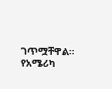ገጥሟቸዋል። የአሜሪካ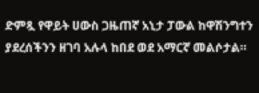ድምጿ የዋይት ሀውስ ጋዜጠኛ አኒታ ፓውል ከዋሽንግተን ያደረሰችንን ዘገባ አሉላ ከበደ ወደ አማርኛ መልሶታል።